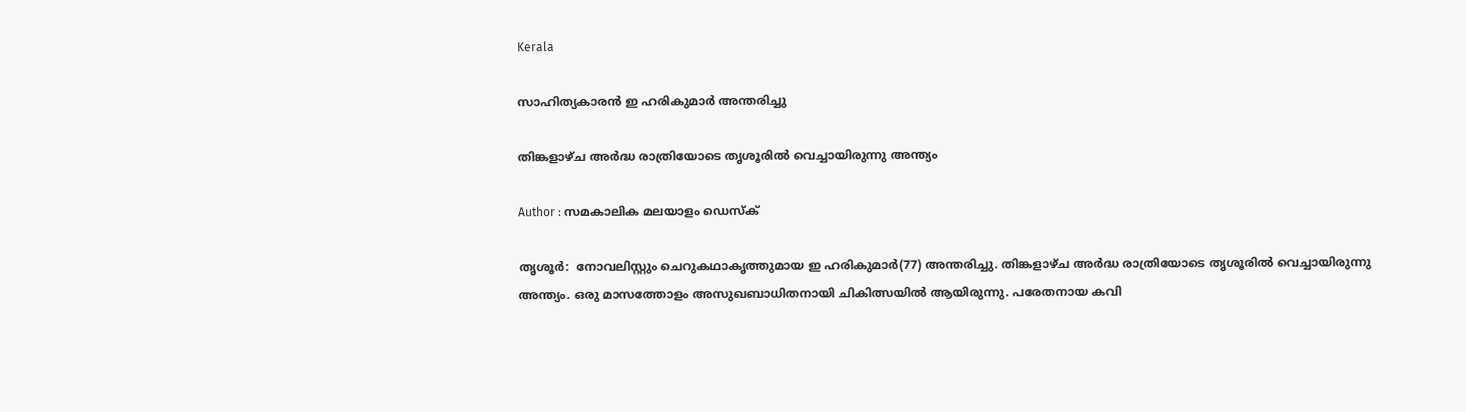Kerala

സാഹിത്യകാരന്‍ ഇ ഹരികുമാര്‍ അന്തരിച്ചു

തിങ്കളാഴ്ച അര്‍ദ്ധ രാത്രിയോടെ തൃശൂരില്‍ വെച്ചായിരുന്നു അന്ത്യം

Author : സമകാലിക മലയാളം ഡെസ്ക്

തൃശൂര്‍:  നോവലിസ്റ്റും ചെറുകഥാകൃത്തുമായ ഇ ഹരികുമാര്‍(77) അന്തരിച്ചു. തിങ്കളാഴ്ച അര്‍ദ്ധ രാത്രിയോടെ തൃശൂരില്‍ വെച്ചായിരുന്നു അന്ത്യം. ഒരു മാസത്തോളം അസുഖബാധിതനായി ചികിത്സയില്‍ ആയിരുന്നു. പരേതനായ കവി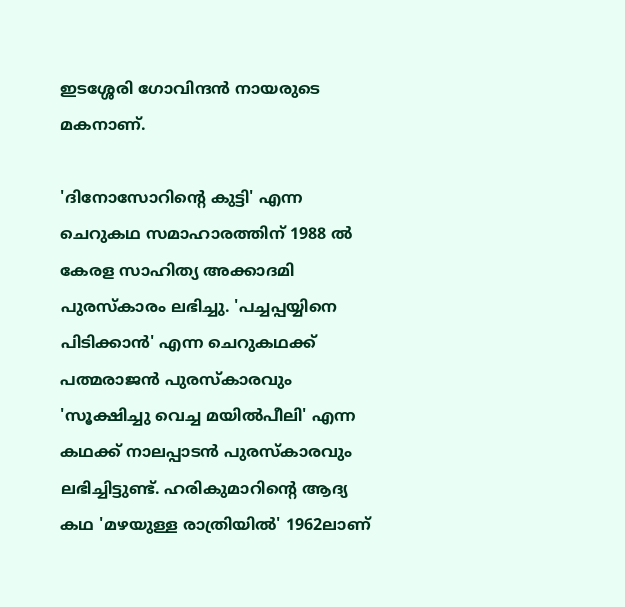ഇടശ്ശേരി ഗോവിന്ദന്‍ നായരുടെ മകനാണ്.

'ദിനോസോറിന്റെ കുട്ടി' എന്ന ചെറുകഥ സമാഹാരത്തിന് 1988 ല്‍ കേരള സാഹിത്യ അക്കാദമി പുരസ്‌കാരം ലഭിച്ചു. 'പച്ചപ്പയ്യിനെ പിടിക്കാന്‍' എന്ന ചെറുകഥക്ക് പത്മരാജന്‍ പുരസ്‌കാരവും 'സൂക്ഷിച്ചു വെച്ച മയില്‍പീലി' എന്ന കഥക്ക് നാലപ്പാടന്‍ പുരസ്‌കാരവും ലഭിച്ചിട്ടുണ്ട്. ഹരികുമാറിന്റെ ആദ്യ കഥ 'മഴയുള്ള രാത്രിയില്‍' 1962ലാണ്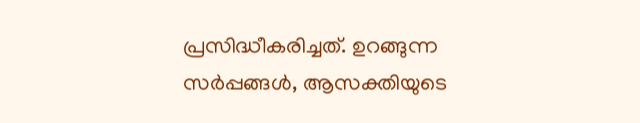പ്രസിദ്ധീകരിച്ചത്. ഉറങ്ങുന്ന സര്‍പ്പങ്ങള്‍, ആസക്തിയുടെ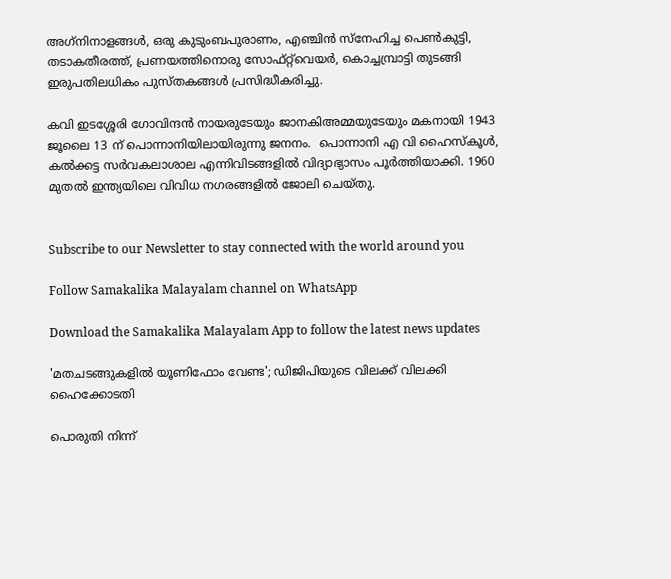അഗ്‌നിനാളങ്ങള്‍, ഒരു കുടുംബപുരാണം, എഞ്ചിന്‍ സ്‌നേഹിച്ച പെണ്‍കുട്ടി, തടാകതീരത്ത്, പ്രണയത്തിനൊരു സോഫ്റ്റ്‌വെയര്‍, കൊച്ചമ്പ്രാട്ടി തുടങ്ങി ഇരുപതിലധികം പുസ്തകങ്ങള്‍ പ്രസിദ്ധീകരിച്ചു.

കവി ഇടശ്ശേരി ഗോവിന്ദന്‍ നായരുടേയും ജാനകിഅമ്മയുടേയും മകനായി 1943 ജൂലൈ 13 ന് പൊന്നാനിയിലായിരുന്നു ജനനം.  പൊന്നാനി എ വി ഹൈസ്‌കൂള്‍, കല്‍ക്കട്ട സര്‍വകലാശാല എന്നിവിടങ്ങളില്‍ വിദ്യാഭ്യാസം പൂര്‍ത്തിയാക്കി. 1960 മുതല്‍ ഇന്ത്യയിലെ വിവിധ നഗരങ്ങളില്‍ ജോലി ചെയ്തു.


Subscribe to our Newsletter to stay connected with the world around you

Follow Samakalika Malayalam channel on WhatsApp

Download the Samakalika Malayalam App to follow the latest news updates

'മതചടങ്ങുകളില്‍ യൂണിഫോം വേണ്ട'; ഡിജിപിയുടെ വിലക്ക് വിലക്കി ഹൈക്കോടതി

പൊരുതി നിന്ന്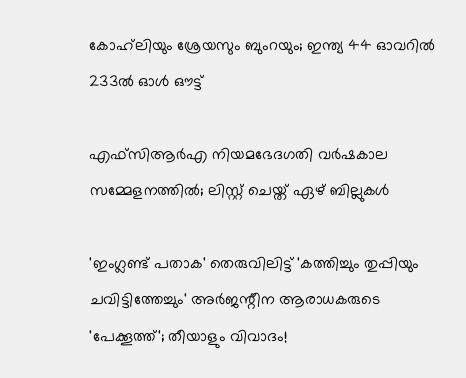കോഹ്‌ലിയും ശ്രേയസും ബുംറയും; ഇന്ത്യ 44 ഓവറില്‍ 233ല്‍ ഓള്‍ ഔട്ട്

എഫ്‌സിആര്‍എ നിയമഭേദഗതി വര്‍ഷകാല സമ്മേളനത്തില്‍; ലിസ്റ്റ് ചെയ്ത്‌ ഏഴ് ബില്ലുകള്‍

'ഇംഗ്ലണ്ട് പതാക' തെരുവിലിട്ട് 'കത്തിച്ചും തുപ്പിയും ചവിട്ടിത്തേച്ചും' അർജന്റീന ആരാധകരുടെ 'പേക്കൂത്ത്'; തീയാളും വിവാദം!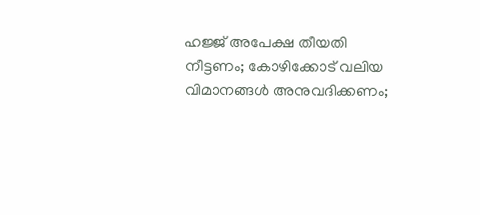ഹജ്ജ് അപേക്ഷ തീയതി നീട്ടണം; കോഴിക്കോട് വലിയ വിമാനങ്ങള്‍ അനുവദിക്കണം;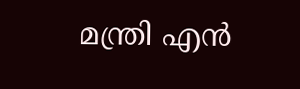മന്ത്രി എന്‍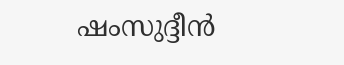ഷംസുദ്ദീന്‍